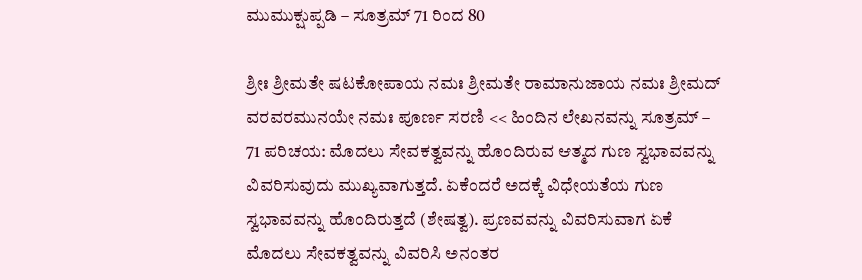ಮುಮುಕ್ಷುಪ್ಪಡಿ – ಸೂತ್ರಮ್ 71 ರಿಂದ 80

ಶ್ರೀಃ ಶ್ರೀಮತೇ ಷಟಕೋಪಾಯ ನಮಃ ಶ್ರೀಮತೇ ರಾಮಾನುಜಾಯ ನಮಃ ಶ್ರೀಮದ್ ವರವರಮುನಯೇ ನಮಃ ಪೂರ್ಣ ಸರಣಿ << ಹಿಂದಿನ ಲೇಖನವನ್ನು ಸೂತ್ರಮ್ – 71 ಪರಿಚಯ: ಮೊದಲು ಸೇವಕತ್ವವನ್ನು ಹೊಂದಿರುವ ಆತ್ಮದ ಗುಣ ಸ್ವಭಾವವನ್ನು ವಿವರಿಸುವುದು ಮುಖ್ಯವಾಗುತ್ತದೆ. ಏಕೆಂದರೆ ಅದಕ್ಕೆ ವಿಧೇಯತೆಯ ಗುಣ ಸ್ವಭಾವವನ್ನು ಹೊಂದಿರುತ್ತದೆ (ಶೇಷತ್ವ). ಪ್ರಣವವನ್ನು ವಿವರಿಸುವಾಗ ಏಕೆ ಮೊದಲು ಸೇವಕತ್ವವನ್ನು ವಿವರಿಸಿ ಅನಂತರ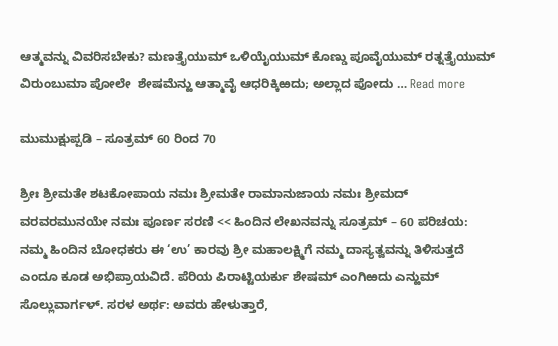ಆತ್ಮವನ್ನು ವಿವರಿಸಬೇಕು? ಮಣತ್ತೈಯುಮ್ ಒಳಿಯೈಯುಮ್ ಕೊಣ್ಡು ಪೂವೈಯುಮ್ ರತ್ನತ್ತೈಯುಮ್ ವಿರುಂಬುಮಾ ಪೋಲೇ  ಶೇಷಮೆನ್ಱು ಆತ್ಮಾವೈ ಆಧರಿಕ್ಕಿಱದು; ಅಲ್ಲಾದ ಪೋದು … Read more

ಮುಮುಕ್ಷುಪ್ಪಡಿ – ಸೂತ್ರಮ್ 60 ರಿಂದ 70

ಶ್ರೀಃ ಶ್ರೀಮತೇ ಶಟಕೋಪಾಯ ನಮಃ ಶ್ರೀಮತೇ ರಾಮಾನುಜಾಯ ನಮಃ ಶ್ರೀಮದ್ ವರವರಮುನಯೇ ನಮಃ ಪೂರ್ಣ ಸರಣಿ << ಹಿಂದಿನ ಲೇಖನವನ್ನು ಸೂತ್ರಮ್ – 60 ಪರಿಚಯ: ನಮ್ಮ ಹಿಂದಿನ ಬೋಧಕರು ಈ ‘ಉ’ ಕಾರವು ಶ್ರೀ ಮಹಾಲಕ್ಷ್ಮಿಗೆ ನಮ್ಮ ದಾಸ್ಯತ್ವವನ್ನು ತಿಳಿಸುತ್ತದೆ ಎಂದೂ ಕೂಡ ಅಭಿಪ್ರಾಯವಿದೆ. ಪೆರಿಯ ಪಿರಾಟ್ಟಿಯರ್ಕು ಶೇಷಮ್ ಎಂಗಿಱದು ಎನ್ಱುಮ್ ಸೊಲ್ಲುವಾರ್ಗಳ್. ಸರಳ ಅರ್ಥ: ಅವರು ಹೇಳುತ್ತಾರೆ,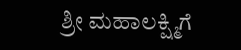ಶ್ರೀ ಮಹಾಲಕ್ಷ್ಮಿಗೆ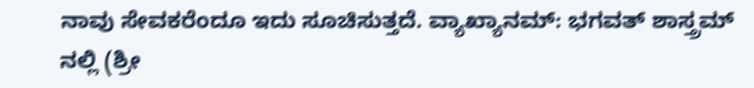ನಾವು ಸೇವಕರೆಂದೂ ಇದು ಸೂಚಿಸುತ್ತದೆ. ವ್ಯಾಖ್ಯಾನಮ್: ಭಗವತ್ ಶಾಸ್ತ್ರಮ್ ನಲ್ಲಿ (ಶ್ರೀ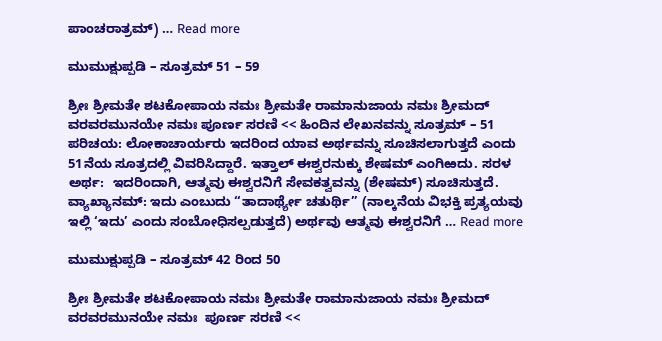ಪಾಂಚರಾತ್ರಮ್) … Read more

ಮುಮುಕ್ಷುಪ್ಪಡಿ – ಸೂತ್ರಮ್ 51 – 59

ಶ್ರೀಃ ಶ್ರೀಮತೇ ಶಟಕೋಪಾಯ ನಮಃ ಶ್ರೀಮತೇ ರಾಮಾನುಜಾಯ ನಮಃ ಶ್ರೀಮದ್ ವರವರಮುನಯೇ ನಮಃ ಪೂರ್ಣ ಸರಣಿ << ಹಿಂದಿನ ಲೇಖನವನ್ನು ಸೂತ್ರಮ್ – 51 ಪರಿಚಯ: ಲೋಕಾಚಾರ್ಯರು ಇದರಿಂದ ಯಾವ ಅರ್ಥವನ್ನು ಸೂಚಿಸಲಾಗುತ್ತದೆ ಎಂದು 51ನೆಯ ಸೂತ್ರದಲ್ಲಿ ವಿವರಿಸಿದ್ದಾರೆ. ಇತ್ತಾಲ್ ಈಶ್ವರನುಕ್ಕು ಶೇಷಮ್ ಎಂಗಿಱದು. ಸರಳ ಅರ್ಥ:  ಇದರಿಂದಾಗಿ, ಆತ್ಮವು ಈಶ್ವರನಿಗೆ ಸೇವಕತ್ವವನ್ನು (ಶೇಷಮ್) ಸೂಚಿಸುತ್ತದೆ. ವ್ಯಾಖ್ಯಾನಮ್: ಇದು ಎಂಬುದು “ತಾದಾರ್ಥ್ಯೇ ಚತುರ್ಥಿ” (ನಾಲ್ಕನೆಯ ವಿಭಕ್ತಿ ಪ್ರತ್ಯಯವು ಇಲ್ಲಿ ‘ಇದು’ ಎಂದು ಸಂಬೋಧಿಸಲ್ಪಡುತ್ತದೆ) ಅರ್ಥವು ಆತ್ಮವು ಈಶ್ವರನಿಗೆ … Read more

ಮುಮುಕ್ಷುಪ್ಪಡಿ – ಸೂತ್ರಮ್ 42 ರಿಂದ 50

ಶ್ರೀಃ ಶ್ರೀಮತೇ ಶಟಕೋಪಾಯ ನಮಃ ಶ್ರೀಮತೇ ರಾಮಾನುಜಾಯ ನಮಃ ಶ್ರೀಮದ್ ವರವರಮುನಯೇ ನಮಃ  ಪೂರ್ಣ ಸರಣಿ <<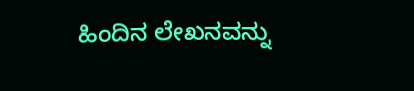ಹಿಂದಿನ ಲೇಖನವನ್ನು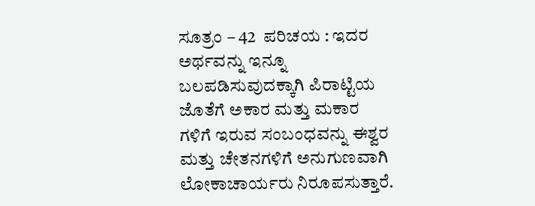ಸೂತ್ರಂ – 42  ಪರಿಚಯ : ಇದರ ಅರ್ಥವನ್ನು ಇನ್ನೂ ಬಲಪಡಿಸುವುದಕ್ಕಾಗಿ ಪಿರಾಟ್ಟಿಯ ಜೊತೆಗೆ ಅಕಾರ ಮತ್ತು ಮಕಾರ ಗಳಿಗೆ ಇರುವ ಸಂಬಂಧವನ್ನು ಈಶ್ವರ ಮತ್ತು ಚೇತನಗಳಿಗೆ ಅನುಗುಣವಾಗಿ  ಲೋಕಾಚಾರ್ಯರು ನಿರೂಪಸುತ್ತಾರೆ.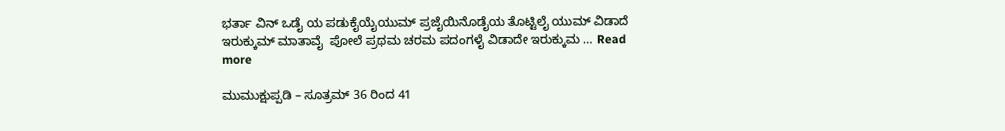ಭರ್ತಾ ವಿನ್ ಒಡೈ ಯ ಪಡುಕೈಯೈಯುಮ್ ಪ್ರಜೈಯಿನೊಡೈಯ ತೊಟ್ಟಿಲೈ ಯುಮ್ ವಿಡಾದೆ ಇರುಕ್ಕುಮ್ ಮಾತಾವೈ  ಪೋಲೆ ಪ್ರಥಮ ಚರಮ ಪದಂಗಳೈ ವಿಡಾದೇ ಇರುಕ್ಕುಮ … Read more

ಮುಮುಕ್ಷುಪ್ಪಡಿ – ಸೂತ್ರಮ್ 36 ರಿಂದ 41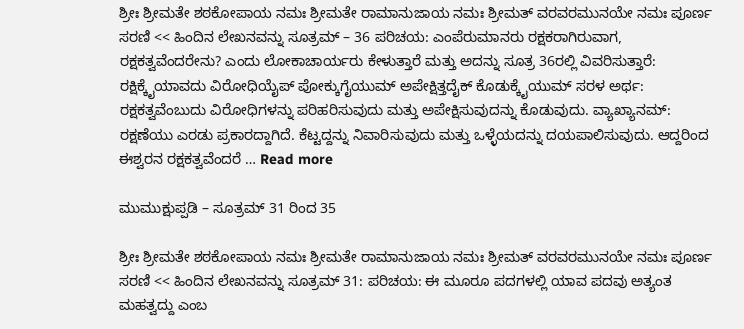ಶ್ರೀಃ ಶ್ರೀಮತೇ ಶಠಕೋಪಾಯ ನಮಃ ಶ್ರೀಮತೇ ರಾಮಾನುಜಾಯ ನಮಃ ಶ್ರೀಮತ್ ವರವರಮುನಯೇ ನಮಃ ಪೂರ್ಣ ಸರಣಿ << ಹಿಂದಿನ ಲೇಖನವನ್ನು ಸೂತ್ರಮ್ – 36 ಪರಿಚಯ: ಎಂಪೆರುಮಾನರು ರಕ್ಷಕರಾಗಿರುವಾಗ, ರಕ್ಷಕತ್ವವೆಂದರೇನು? ಎಂದು ಲೋಕಾಚಾರ್ಯರು ಕೇಳುತ್ತಾರೆ ಮತ್ತು ಅದನ್ನು ಸೂತ್ರ 36ರಲ್ಲಿ ವಿವರಿಸುತ್ತಾರೆ: ರಕ್ಷಿಕ್ಕೈಯಾವದು ವಿರೋಧಿಯೈಪ್ ಪೋಕ್ಕುಗೈಯುಮ್ ಅಪೇಕ್ಷಿತ್ತದೈಕ್ ಕೊಡುಕ್ಕೈಯುಮ್ ಸರಳ ಅರ್ಥ: ರಕ್ಷಕತ್ವವೆಂಬುದು ವಿರೋಧಿಗಳನ್ನು ಪರಿಹರಿಸುವುದು ಮತ್ತು ಅಪೇಕ್ಷಿಸುವುದನ್ನು ಕೊಡುವುದು. ವ್ಯಾಖ್ಯಾನಮ್: ರಕ್ಷಣೆಯು ಎರಡು ಪ್ರಕಾರದ್ದಾಗಿದೆ. ಕೆಟ್ಟದ್ದನ್ನು ನಿವಾರಿಸುವುದು ಮತ್ತು ಒಳ್ಳೆಯದನ್ನು ದಯಪಾಲಿಸುವುದು. ಆದ್ದರಿಂದ ಈಶ್ವರನ ರಕ್ಷಕತ್ವವೆಂದರೆ … Read more

ಮುಮುಕ್ಷುಪ್ಪಡಿ – ಸೂತ್ರಮ್ 31 ರಿಂದ 35

ಶ್ರೀಃ ಶ್ರೀಮತೇ ಶಠಕೋಪಾಯ ನಮಃ ಶ್ರೀಮತೇ ರಾಮಾನುಜಾಯ ನಮಃ ಶ್ರೀಮತ್ ವರವರಮುನಯೇ ನಮಃ ಪೂರ್ಣ ಸರಣಿ << ಹಿಂದಿನ ಲೇಖನವನ್ನು ಸೂತ್ರಮ್ 31: ಪರಿಚಯ: ಈ ಮೂರೂ ಪದಗಳಲ್ಲಿ ಯಾವ ಪದವು ಅತ್ಯಂತ ಮಹತ್ವದ್ದು ಎಂಬ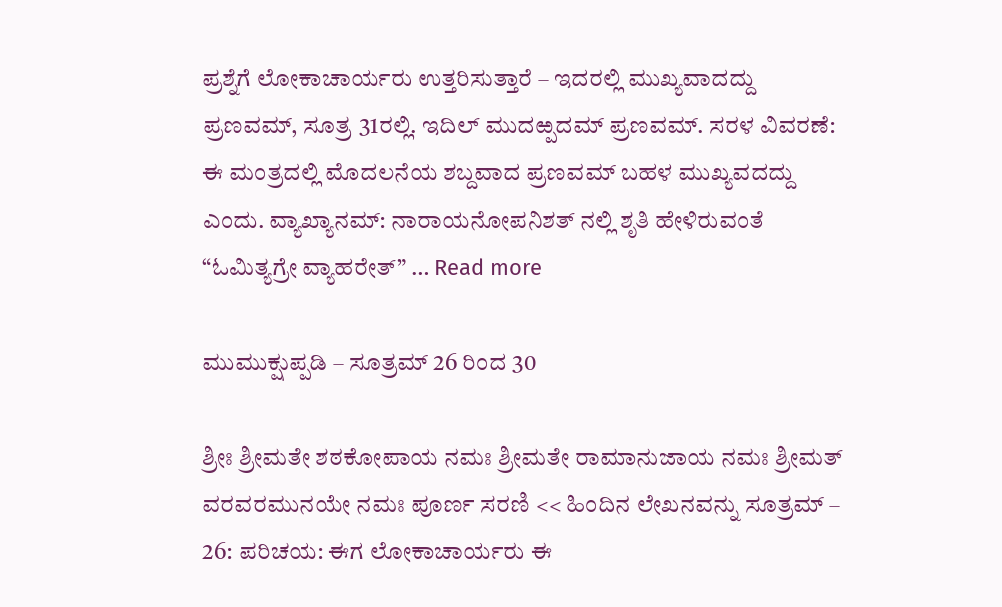ಪ್ರಶ್ನೆಗೆ ಲೋಕಾಚಾರ್ಯರು ಉತ್ತರಿಸುತ್ತಾರೆ – ಇದರಲ್ಲಿ ಮುಖ್ಯವಾದದ್ದು ಪ್ರಣವಮ್, ಸೂತ್ರ 31ರಲ್ಲಿ. ಇದಿಲ್ ಮುದಱ್ಪದಮ್ ಪ್ರಣವಮ್. ಸರಳ ವಿವರಣೆ: ಈ ಮಂತ್ರದಲ್ಲಿ ಮೊದಲನೆಯ ಶಬ್ದವಾದ ಪ್ರಣವಮ್ ಬಹಳ ಮುಖ್ಯವದದ್ದು ಎಂದು. ವ್ಯಾಖ್ಯಾನಮ್: ನಾರಾಯನೋಪನಿಶತ್ ನಲ್ಲಿ ಶೃತಿ ಹೇಳಿರುವಂತೆ “ಓಮಿತ್ಯಗ್ರೇ ವ್ಯಾಹರೇತ್” … Read more

ಮುಮುಕ್ಷುಪ್ಪಡಿ – ಸೂತ್ರಮ್ 26 ರಿಂದ 30

ಶ್ರೀಃ ಶ್ರೀಮತೇ ಶಠಕೋಪಾಯ ನಮಃ ಶ್ರೀಮತೇ ರಾಮಾನುಜಾಯ ನಮಃ ಶ್ರೀಮತ್ ವರವರಮುನಯೇ ನಮಃ ಪೂರ್ಣ ಸರಣಿ << ಹಿಂದಿನ ಲೇಖನವನ್ನು ಸೂತ್ರಮ್ – 26: ಪರಿಚಯ: ಈಗ ಲೋಕಾಚಾರ್ಯರು ಈ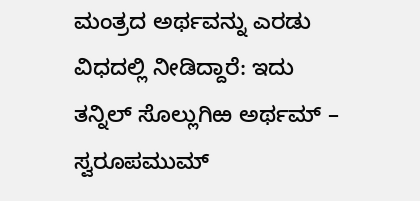ಮಂತ್ರದ ಅರ್ಥವನ್ನು ಎರಡು ವಿಧದಲ್ಲಿ ನೀಡಿದ್ದಾರೆ: ಇದು ತನ್ನಿಲ್ ಸೊಲ್ಲುಗಿಱ ಅರ್ಥಮ್ – ಸ್ವರೂಪಮುಮ್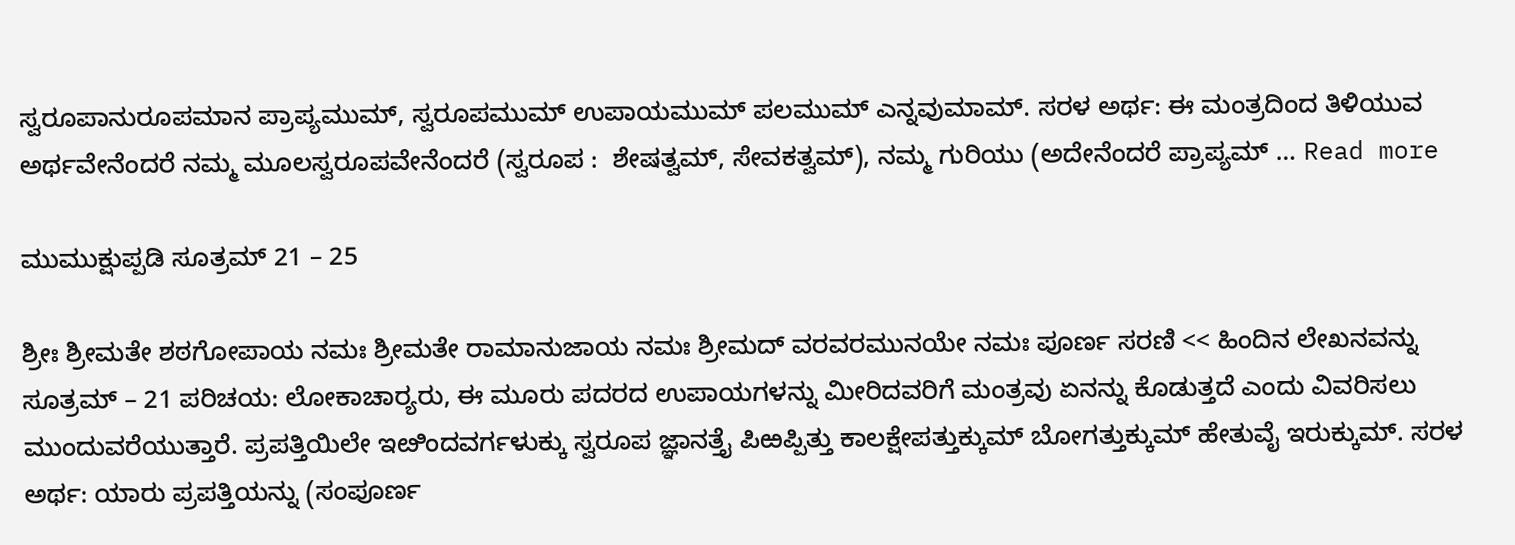ಸ್ವರೂಪಾನುರೂಪಮಾನ ಪ್ರಾಪ್ಯಮುಮ್, ಸ್ವರೂಪಮುಮ್ ಉಪಾಯಮುಮ್ ಪಲಮುಮ್ ಎನ್ನವುಮಾಮ್. ಸರಳ ಅರ್ಥ: ಈ ಮಂತ್ರದಿಂದ ತಿಳಿಯುವ ಅರ್ಥವೇನೆಂದರೆ ನಮ್ಮ ಮೂಲಸ್ವರೂಪವೇನೆಂದರೆ (ಸ್ವರೂಪ :  ಶೇಷತ್ವಮ್, ಸೇವಕತ್ವಮ್), ನಮ್ಮ ಗುರಿಯು (ಅದೇನೆಂದರೆ ಪ್ರಾಪ್ಯಮ್ … Read more

ಮುಮುಕ್ಷುಪ್ಪಡಿ ಸೂತ್ರಮ್ 21 – 25

ಶ್ರೀಃ ಶ್ರೀಮತೇ ಶಠಗೋಪಾಯ ನಮಃ ಶ್ರೀಮತೇ ರಾಮಾನುಜಾಯ ನಮಃ ಶ್ರೀಮದ್ ವರವರಮುನಯೇ ನಮಃ ಪೂರ್ಣ ಸರಣಿ << ಹಿಂದಿನ ಲೇಖನವನ್ನು ಸೂತ್ರಮ್ – 21 ಪರಿಚಯ: ಲೋಕಾಚಾರ್‍ಯರು, ಈ ಮೂರು ಪದರದ ಉಪಾಯಗಳನ್ನು ಮೀರಿದವರಿಗೆ ಮಂತ್ರವು ಏನನ್ನು ಕೊಡುತ್ತದೆ ಎಂದು ವಿವರಿಸಲು ಮುಂದುವರೆಯುತ್ತಾರೆ. ಪ್ರಪತ್ತಿಯಿಲೇ ಇೞಿಂದವರ್ಗಳುಕ್ಕು ಸ್ವರೂಪ ಜ್ಞಾನತ್ತೈ ಪಿಱಪ್ಪಿತ್ತು ಕಾಲಕ್ಷೇಪತ್ತುಕ್ಕುಮ್ ಬೋಗತ್ತುಕ್ಕುಮ್ ಹೇತುವೈ ಇರುಕ್ಕುಮ್. ಸರಳ ಅರ್ಥ: ಯಾರು ಪ್ರಪತ್ತಿಯನ್ನು (ಸಂಪೂರ್ಣ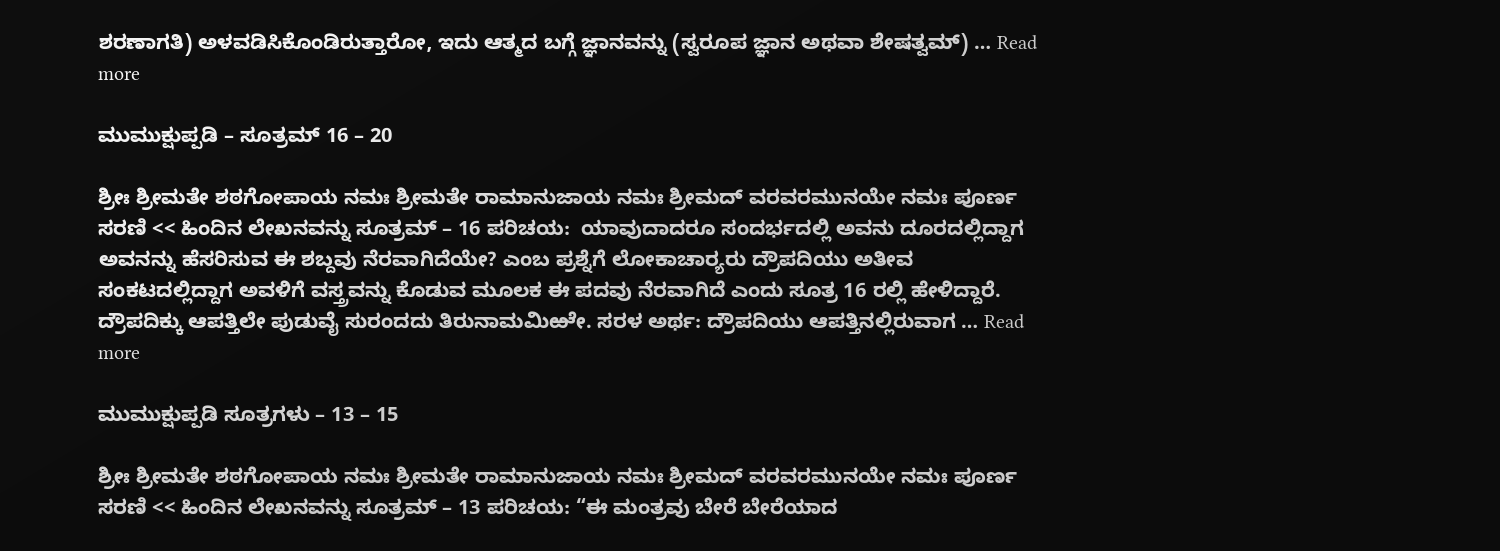ಶರಣಾಗತಿ) ಅಳವಡಿಸಿಕೊಂಡಿರುತ್ತಾರೋ, ಇದು ಆತ್ಮದ ಬಗ್ಗೆ ಜ್ಞಾನವನ್ನು (ಸ್ವರೂಪ ಜ್ಞಾನ ಅಥವಾ ಶೇಷತ್ವಮ್) … Read more

ಮುಮುಕ್ಷುಪ್ಪಡಿ – ಸೂತ್ರಮ್ 16 – 20

ಶ್ರೀಃ ಶ್ರೀಮತೇ ಶಠಗೋಪಾಯ ನಮಃ ಶ್ರೀಮತೇ ರಾಮಾನುಜಾಯ ನಮಃ ಶ್ರೀಮದ್ ವರವರಮುನಯೇ ನಮಃ ಪೂರ್ಣ ಸರಣಿ << ಹಿಂದಿನ ಲೇಖನವನ್ನು ಸೂತ್ರಮ್ – 16 ಪರಿಚಯ:  ಯಾವುದಾದರೂ ಸಂದರ್ಭದಲ್ಲಿ ಅವನು ದೂರದಲ್ಲಿದ್ದಾಗ ಅವನನ್ನು ಹೆಸರಿಸುವ ಈ ಶಬ್ದವು ನೆರವಾಗಿದೆಯೇ? ಎಂಬ ಪ್ರಶ್ನೆಗೆ ಲೋಕಾಚಾರ್‍ಯರು ದ್ರೌಪದಿಯು ಅತೀವ ಸಂಕಟದಲ್ಲಿದ್ದಾಗ ಅವಳಿಗೆ ವಸ್ತ್ರವನ್ನು ಕೊಡುವ ಮೂಲಕ ಈ ಪದವು ನೆರವಾಗಿದೆ ಎಂದು ಸೂತ್ರ 16 ರಲ್ಲಿ ಹೇಳಿದ್ದಾರೆ. ದ್ರೌಪದಿಕ್ಕು ಆಪತ್ತಿಲೇ ಪುಡುವೈ ಸುರಂದದು ತಿರುನಾಮಮಿಱೇ. ಸರಳ ಅರ್ಥ: ದ್ರೌಪದಿಯು ಆಪತ್ತಿನಲ್ಲಿರುವಾಗ … Read more

ಮುಮುಕ್ಷುಪ್ಪಡಿ ಸೂತ್ರಗಳು – 13 – 15

ಶ್ರೀಃ ಶ್ರೀಮತೇ ಶಠಗೋಪಾಯ ನಮಃ ಶ್ರೀಮತೇ ರಾಮಾನುಜಾಯ ನಮಃ ಶ್ರೀಮದ್ ವರವರಮುನಯೇ ನಮಃ ಪೂರ್ಣ ಸರಣಿ << ಹಿಂದಿನ ಲೇಖನವನ್ನು ಸೂತ್ರಮ್ – 13 ಪರಿಚಯ: “ಈ ಮಂತ್ರವು ಬೇರೆ ಬೇರೆಯಾದ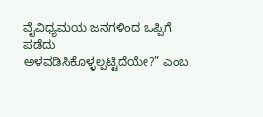ವೈವಿಧ್ಯಮಯ ಜನಗಳಿಂದ ಒಪ್ಪಿಗೆ ಪಡೆದು ಅಳವಡಿಸಿಕೊಳ್ಳಲ್ಪಟ್ಟಿದೆಯೇ?” ಎಂಬ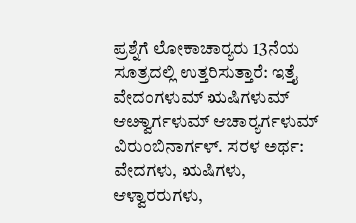ಪ್ರಶ್ನೆಗೆ ಲೋಕಾಚಾರ್‍ಯರು 13ನೆಯ ಸೂತ್ರದಲ್ಲಿ ಉತ್ತರಿಸುತ್ತಾರೆ: ಇತ್ತೈ ವೇದಂಗಳುಮ್ ಋಷಿಗಳುಮ್ ಆೞ್ವಾರ್ಗಳುಮ್ ಆಚಾರ್‍ಯರ್ಗಳುಮ್ ವಿರುಂಬಿನಾರ್ಗಳ್. ಸರಳ ಅರ್ಥ:  ವೇದಗಳು, ಋಷಿಗಳು, ಆಳ್ವಾರರುಗಳು,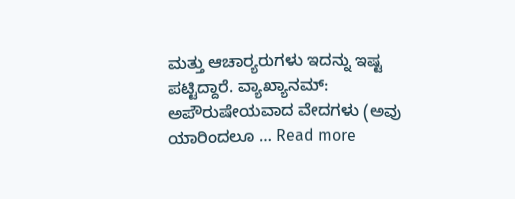ಮತ್ತು ಆಚಾರ್‍ಯರುಗಳು ಇದನ್ನು ಇಷ್ಟ ಪಟ್ಟಿದ್ದಾರೆ. ವ್ಯಾಖ್ಯಾನಮ್:  ಅಪೌರುಷೇಯವಾದ ವೇದಗಳು (ಅವು ಯಾರಿಂದಲೂ … Read more